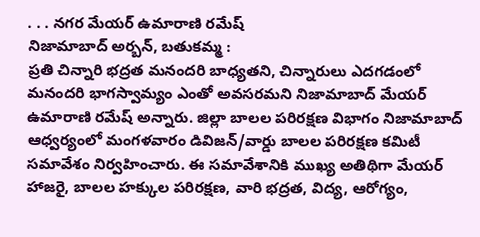. . . నగర మేయర్ ఉమారాణి రమేష్
నిజామాబాద్ అర్బన్, బతుకమ్మ :
ప్రతి చిన్నారి భద్రత మనందరి బాధ్యతని, చిన్నారులు ఎదగడంలో మనందరి భాగస్వామ్యం ఎంతో అవసరమని నిజామాబాద్ మేయర్ ఉమారాణి రమేష్ అన్నారు. జిల్లా బాలల పరిరక్షణ విభాగం నిజామాబాద్ ఆధ్వర్యంలో మంగళవారం డివిజన్/వార్డు బాలల పరిరక్షణ కమిటీ సమావేశం నిర్వహించారు. ఈ సమావేశానికి ముఖ్య అతిథిగా మేయర్ హాజరై, బాలల హక్కుల పరిరక్షణ, వారి భద్రత, విద్య, ఆరోగ్యం,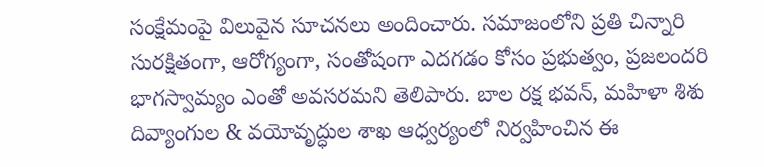సంక్షేమంపై విలువైన సూచనలు అందించారు. సమాజంలోని ప్రతి చిన్నారి సురక్షితంగా, ఆరోగ్యంగా, సంతోషంగా ఎదగడం కోసం ప్రభుత్వం, ప్రజలందరి భాగస్వామ్యం ఎంతో అవసరమని తెలిపారు. బాల రక్ష భవన్, మహిళా శిశు దివ్యాంగుల & వయోవృద్ధుల శాఖ ఆధ్వర్యంలో నిర్వహించిన ఈ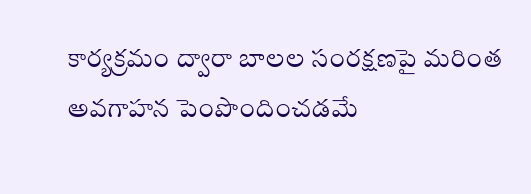కార్యక్రమం ద్వారా బాలల సంరక్షణపై మరింత అవగాహన పెంపొందించడమే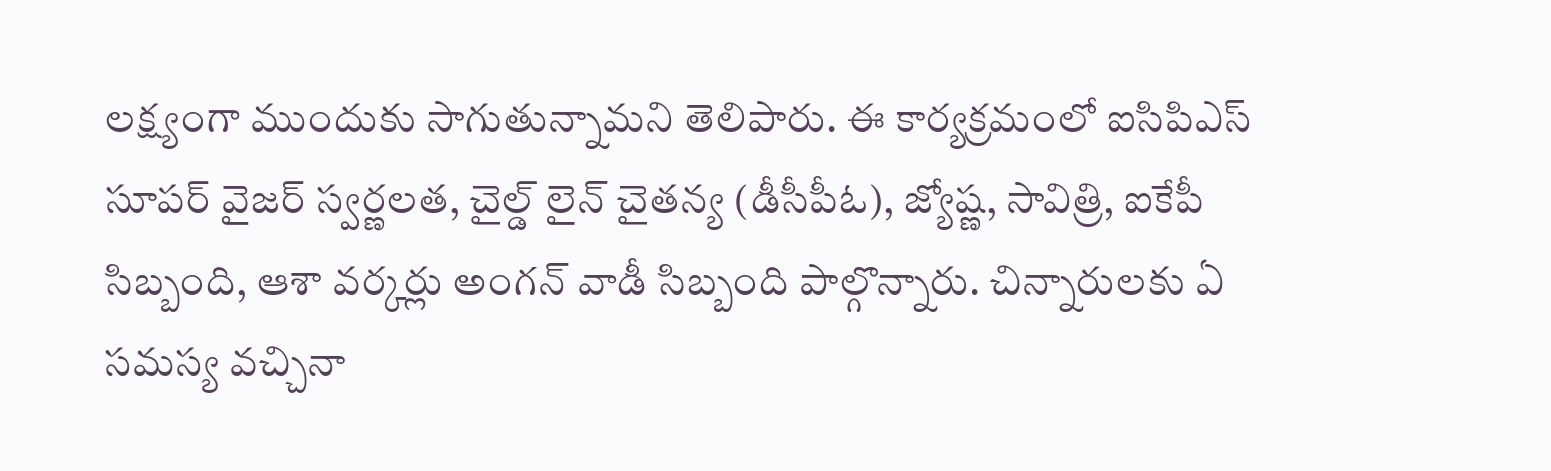లక్ష్యంగా ముందుకు సాగుతున్నామని తెలిపారు. ఈ కార్యక్రమంలో ఐసిపిఎస్ సూపర్ వైజర్ స్వర్ణలత, చైల్డ్ లైన్ చైతన్య (డీసీపీఓ), జ్యోష్ణ, సావిత్రి, ఐకేపీ సిబ్బంది, ఆశా వర్కర్లు అంగన్ వాడీ సిబ్బంది పాల్గొన్నారు. చిన్నారులకు ఏ సమస్య వచ్చినా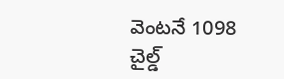వెంటనే 1098 చైల్డ్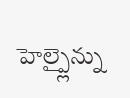హెల్ప్లైన్ను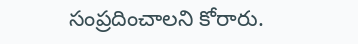సంప్రదించాలని కోరారు.